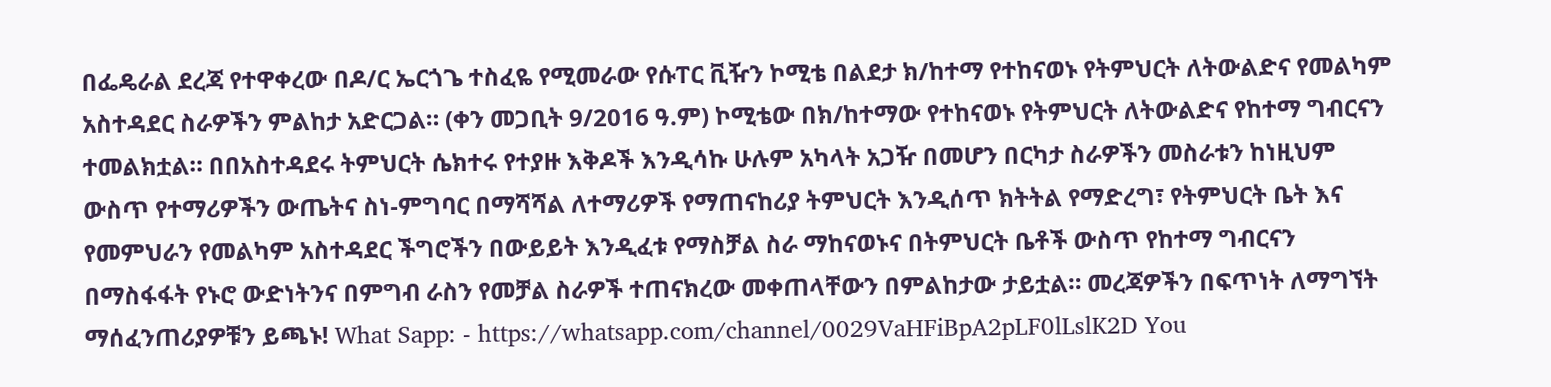በፌዴራል ደረጃ የተዋቀረው በዶ/ር ኤርጎጌ ተስፈዬ የሚመራው የሱፐር ቪዥን ኮሚቴ በልደታ ክ/ከተማ የተከናወኑ የትምህርት ለትውልድና የመልካም አስተዳደር ስራዎችን ምልከታ አድርጋል። (ቀን መጋቢት 9/2016 ዓ.ም) ኮሚቴው በክ/ከተማው የተከናወኑ የትምህርት ለትውልድና የከተማ ግብርናን ተመልክቷል። በበአስተዳደሩ ትምህርት ሴክተሩ የተያዙ እቅዶች እንዲሳኩ ሁሉም አካላት አጋዥ በመሆን በርካታ ስራዎችን መስራቱን ከነዚህም ውስጥ የተማሪዎችን ውጤትና ስነ-ምግባር በማሻሻል ለተማሪዎች የማጠናከሪያ ትምህርት እንዲሰጥ ክትትል የማድረግ፣ የትምህርት ቤት እና የመምህራን የመልካም አስተዳደር ችግሮችን በውይይት እንዲፈቱ የማስቻል ስራ ማከናወኑና በትምህርት ቤቶች ውስጥ የከተማ ግብርናን በማስፋፋት የኑሮ ውድነትንና በምግብ ራስን የመቻል ስራዎች ተጠናክረው መቀጠላቸውን በምልከታው ታይቷል። መረጃዎችን በፍጥነት ለማግኘት ማሰፈንጠሪያዎቹን ይጫኑ! What Sapp: - https://whatsapp.com/channel/0029VaHFiBpA2pLF0lLslK2D You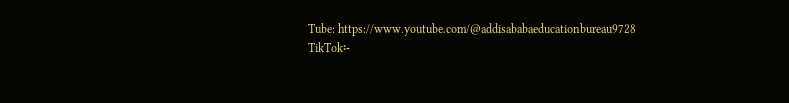Tube: https://www.youtube.com/@addisababaeducationbureau9728 TikTok፡-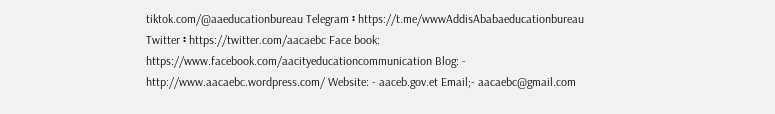tiktok.com/@aaeducationbureau Telegram ፡ https://t.me/wwwAddisAbabaeducationbureau Twitter ፡ https://twitter.com/aacaebc Face book: https://www.facebook.com/aacityeducationcommunication Blog: - http://www.aacaebc.wordpress.com/ Website: - aaceb.gov.et Email;- aacaebc@gmail.com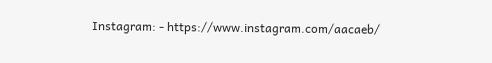Instagram: - https://www.instagram.com/aacaeb/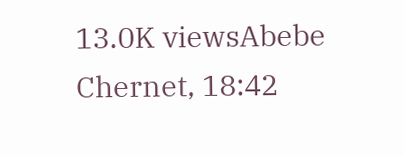13.0K viewsAbebe Chernet, 18:42